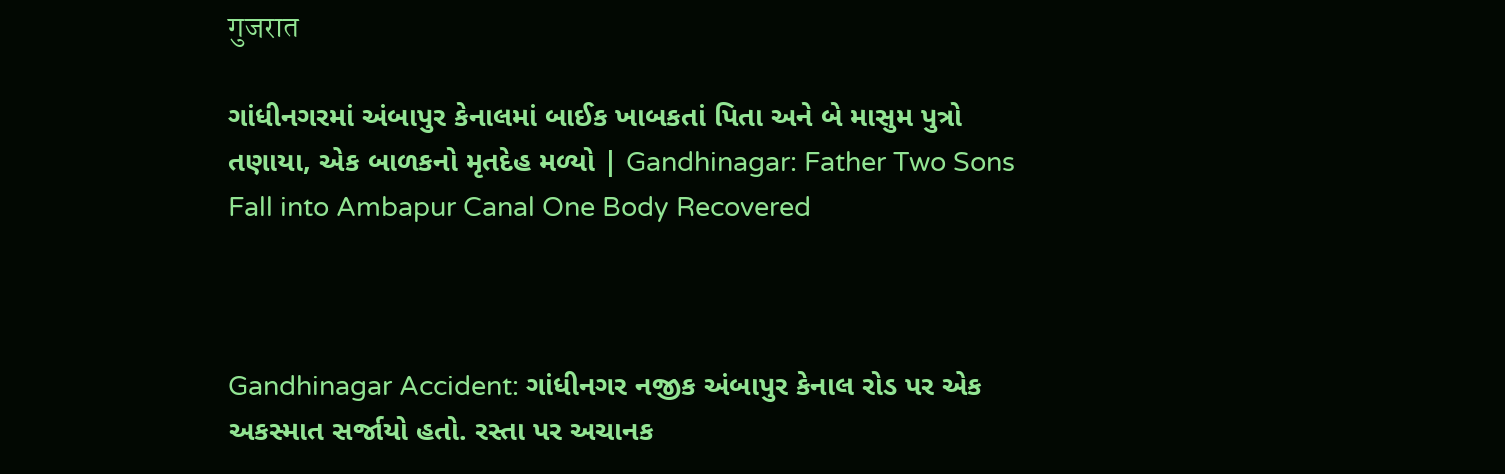गुजरात

ગાંધીનગરમાં અંબાપુર કેનાલમાં બાઈક ખાબકતાં પિતા અને બે માસુમ પુત્રો તણાયા, એક બાળકનો મૃતદેહ મળ્યો | Gandhinagar: Father Two Sons Fall into Ambapur Canal One Body Recovered



Gandhinagar Accident: ગાંધીનગર નજીક અંબાપુર કેનાલ રોડ પર એક અકસ્માત સર્જાયો હતો. રસ્તા પર અચાનક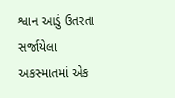શ્વાન આડું ઉતરતા સર્જાયેલા અકસ્માતમાં એક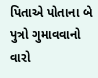પિતાએ પોતાના બે પુત્રો ગુમાવવાનો વારો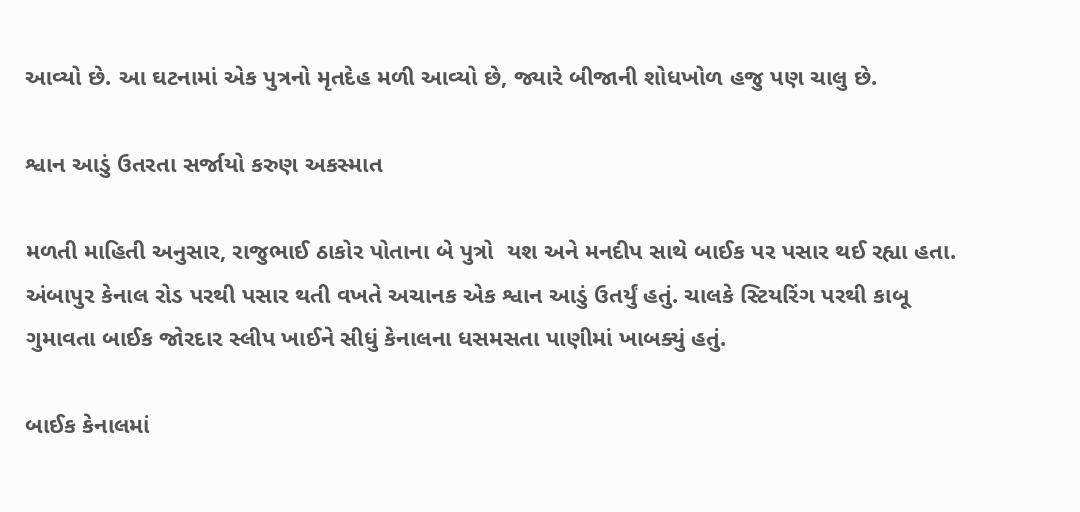આવ્યો છે. આ ઘટનામાં એક પુત્રનો મૃતદેહ મળી આવ્યો છે, જ્યારે બીજાની શોધખોળ હજુ પણ ચાલુ છે.

શ્વાન આડું ઉતરતા સર્જાયો કરુણ અકસ્માત

મળતી માહિતી અનુસાર, રાજુભાઈ ઠાકોર પોતાના બે પુત્રો  યશ અને મનદીપ સાથે બાઈક પર પસાર થઈ રહ્યા હતા. અંબાપુર કેનાલ રોડ પરથી પસાર થતી વખતે અચાનક એક શ્વાન આડું ઉતર્યું હતું. ચાલકે સ્ટિયરિંગ પરથી કાબૂ ગુમાવતા બાઈક જોરદાર સ્લીપ ખાઈને સીધું કેનાલના ધસમસતા પાણીમાં ખાબક્યું હતું.

બાઈક કેનાલમાં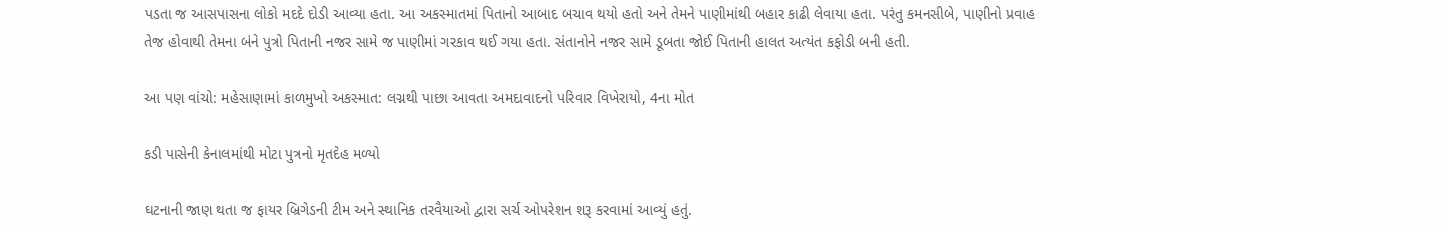પડતા જ આસપાસના લોકો મદદે દોડી આવ્યા હતા. આ અકસ્માતમાં પિતાનો આબાદ બચાવ થયો હતો અને તેમને પાણીમાંથી બહાર કાઢી લેવાયા હતા. પરંતુ કમનસીબે, પાણીનો પ્રવાહ તેજ હોવાથી તેમના બંને પુત્રો પિતાની નજર સામે જ પાણીમાં ગરકાવ થઈ ગયા હતા. સંતાનોને નજર સામે ડૂબતા જોઈ પિતાની હાલત અત્યંત કફોડી બની હતી.

આ પણ વાંચો: મહેસાણામાં કાળમુખો અકસ્માત: લગ્નથી પાછા આવતા અમદાવાદનો પરિવાર વિખેરાયો, 4ના મોત

કડી પાસેની કેનાલમાંથી મોટા પુત્રનો મૃતદેહ મળ્યો

ઘટનાની જાણ થતા જ ફાયર બ્રિગેડની ટીમ અને સ્થાનિક તરવૈયાઓ દ્વારા સર્ચ ઓપરેશન શરૂ કરવામાં આવ્યું હતું.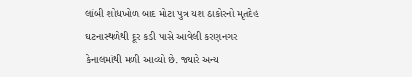લાંબી શોધખોળ બાદ મોટા પુત્ર યશ ઠાકોરનો મૃતદેહ ઘટનાસ્થળેથી દૂર કડી પાસે આવેલી કરણનગર કેનાલમાંથી મળી આવ્યો છે. જ્યારે અન્ય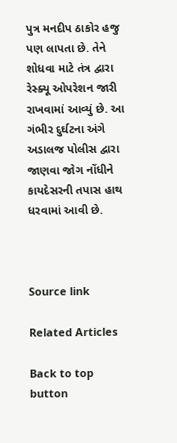પુત્ર મનદીપ ઠાકોર હજુ પણ લાપતા છે. તેને શોધવા માટે તંત્ર દ્વારા રેસ્ક્યૂ ઓપરેશન જારી રાખવામાં આવ્યું છે. આ ગંભીર દુર્ઘટના અંગે અડાલજ પોલીસ દ્વારા જાણવા જોગ નોંધીને કાયદેસરની તપાસ હાથ ધરવામાં આવી છે.



Source link

Related Articles

Back to top button